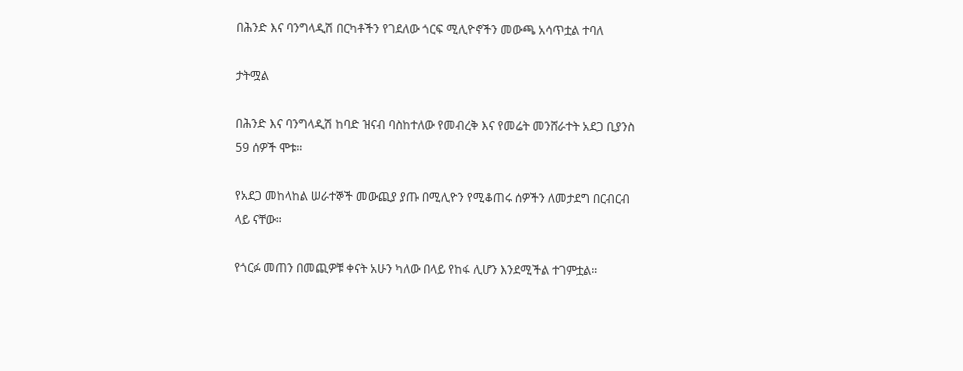በሕንድ እና ባንግላዲሽ በርካቶችን የገደለው ጎርፍ ሚሊዮኖችን መውጫ አሳጥቷል ተባለ

ታትሟል

በሕንድ እና ባንግላዲሽ ከባድ ዝናብ ባስከተለው የመብረቅ እና የመሬት መንሸራተት አደጋ ቢያንስ 59 ሰዎች ሞቱ።

የአደጋ መከላከል ሠራተኞች መውጪያ ያጡ በሚሊዮን የሚቆጠሩ ሰዎችን ለመታደግ በርብርብ ላይ ናቸው።

የጎርፉ መጠን በመጪዎቹ ቀናት አሁን ካለው በላይ የከፋ ሊሆን እንደሚችል ተገምቷል።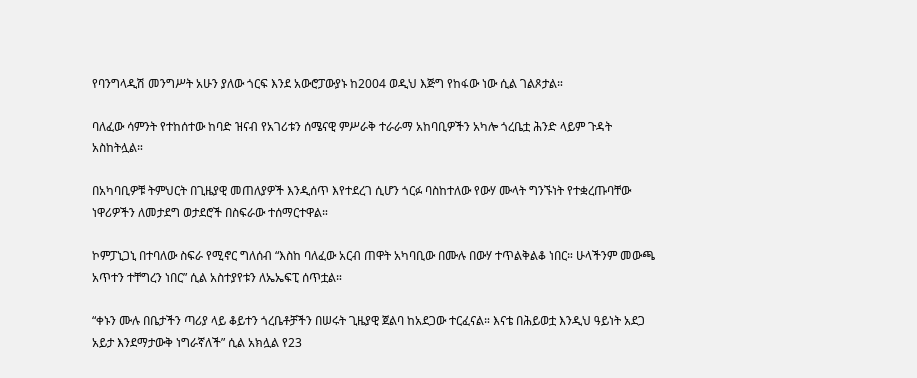የባንግላዲሽ መንግሥት አሁን ያለው ጎርፍ እንደ አውሮፓውያኑ ከ2004 ወዲህ እጅግ የከፋው ነው ሲል ገልጾታል።

ባለፈው ሳምንት የተከሰተው ከባድ ዝናብ የአገሪቱን ሰሜናዊ ምሥራቅ ተራራማ አከባቢዎችን አካሎ ጎረቤቷ ሕንድ ላይም ጉዳት አስከትሏል።

በአካባቢዎቹ ትምህርት በጊዜያዊ መጠለያዎች እንዲሰጥ እየተደረገ ሲሆን ጎርፉ ባስከተለው የውሃ ሙላት ግንኙነት የተቋረጡባቸው ነዋሪዎችን ለመታደግ ወታደሮች በስፍራው ተሰማርተዋል።

ኮምፓኒጋኒ በተባለው ስፍራ የሚኖር ግለሰብ “እስከ ባለፈው አርብ ጠዋት አካባቢው በሙሉ በውሃ ተጥልቅልቆ ነበር። ሁላችንም መውጫ አጥተን ተቸግረን ነበር” ሲል አስተያየቱን ለኤኤፍፒ ሰጥቷል።

“ቀኑን ሙሉ በቤታችን ጣሪያ ላይ ቆይተን ጎረቤቶቻችን በሠሩት ጊዜያዊ ጀልባ ከአደጋው ተርፈናል። እናቴ በሕይወቷ እንዲህ ዓይነት አደጋ አይታ እንደማታውቅ ነግራኛለች” ሲል አክሏል የ23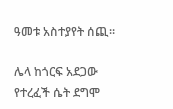ዓመቱ አስተያየት ሰጪ።

ሌላ ከጎርፍ አደጋው የተረፈች ሴት ደግሞ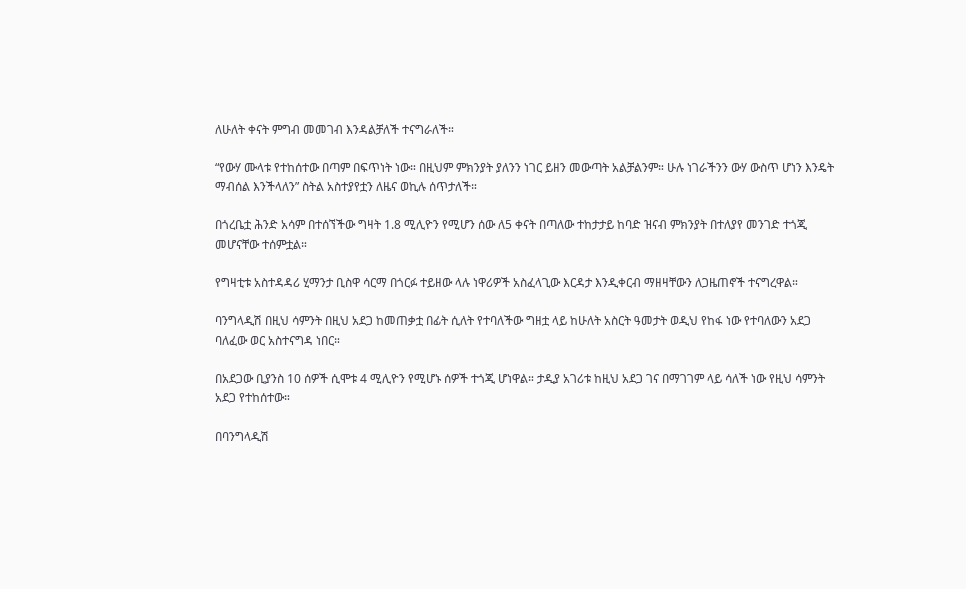ለሁለት ቀናት ምግብ መመገብ እንዳልቻለች ተናግራለች።

“የውሃ ሙላቱ የተከሰተው በጣም በፍጥነት ነው። በዚህም ምክንያት ያለንን ነገር ይዘን መውጣት አልቻልንም። ሁሉ ነገራችንን ውሃ ውስጥ ሆነን እንዴት ማብሰል እንችላለን” ስትል አስተያየቷን ለዜና ወኪሉ ሰጥታለች።

በጎረቤቷ ሕንድ አሳም በተሰኘችው ግዛት 1.8 ሚሊዮን የሚሆን ሰው ለ5 ቀናት በጣለው ተከታታይ ከባድ ዝናብ ምክንያት በተለያየ መንገድ ተጎጂ መሆናቸው ተሰምቷል።

የግዛቲቱ አስተዳዳሪ ሂማንታ ቢስዋ ሳርማ በጎርፉ ተይዘው ላሉ ነዋሪዎች አስፈላጊው እርዳታ እንዲቀርብ ማዘዛቸውን ለጋዜጠኖች ተናግረዋል።

ባንግላዲሽ በዚህ ሳምንት በዚህ አደጋ ከመጠቃቷ በፊት ሲለት የተባለችው ግዘቷ ላይ ከሁለት አስርት ዓመታት ወዲህ የከፋ ነው የተባለውን አደጋ ባለፈው ወር አስተናግዳ ነበር።

በአደጋው ቢያንስ 10 ሰዎች ሲሞቱ 4 ሚሊዮን የሚሆኑ ሰዎች ተጎጂ ሆነዋል። ታዲያ አገሪቱ ከዚህ አደጋ ገና በማገገም ላይ ሳለች ነው የዚህ ሳምንት አደጋ የተከሰተው።

በባንግላዲሽ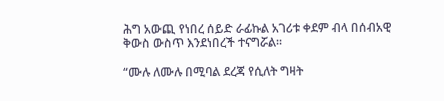ሕግ አውጪ የነበረ ሰይድ ራፊኩል አገሪቱ ቀደም ብላ በሰብአዊ ቅውስ ውስጥ እንደነበረች ተናግሯል።

“ሙሉ ለሙሉ በሚባል ደረጃ የሲለት ግዛት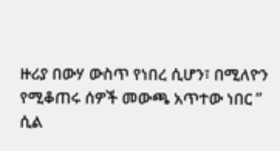ዙሪያ በውሃ ውስጥ የነበረ ሲሆን፣ በሚለዮን የሚቆጠሩ ሰዎች መውጫ አጥተው ነበር ” ሲል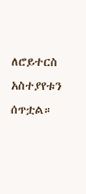ለሮይተርስ አስተያየቱን ሰጥቷል።